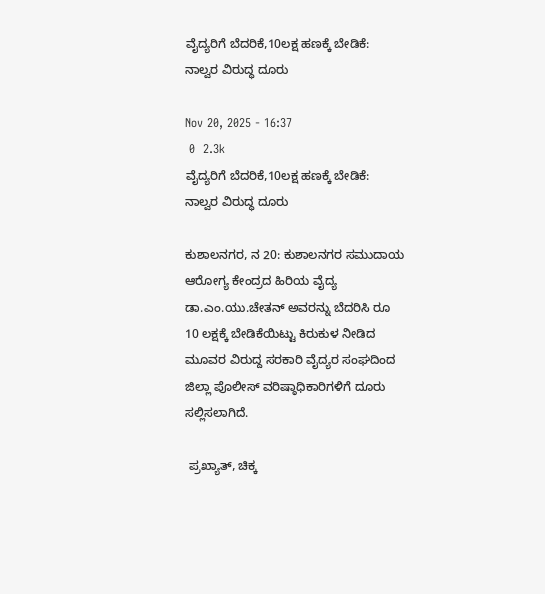ವೈದ್ಯರಿಗೆ ಬೆದರಿಕೆ,10ಲಕ್ಷ ಹಣಕ್ಕೆ ಬೇಡಿಕೆ: ನಾಲ್ವರ ವಿರುದ್ಧ ದೂರು

Nov 20, 2025 - 16:37
 0  2.3k
ವೈದ್ಯರಿಗೆ ಬೆದರಿಕೆ,10ಲಕ್ಷ ಹಣಕ್ಕೆ ಬೇಡಿಕೆ: ನಾಲ್ವರ ವಿರುದ್ಧ ದೂರು

ಕುಶಾಲನಗರ, ನ 20: ಕುಶಾಲನಗರ ಸಮುದಾಯ ಆರೋಗ್ಯ ಕೇಂದ್ರದ ಹಿರಿಯ ವೈದ್ಯ ಡಾ.ಎಂ.ಯು.ಚೇತನ್ ಅವರನ್ನು‌ ಬೆದರಿಸಿ ರೂ 10 ಲಕ್ಷಕ್ಕೆ ಬೇಡಿಕೆಯಿಟ್ಟು ಕಿರುಕುಳ ನೀಡಿದ ಮೂವರ ವಿರುದ್ದ ಸರಕಾರಿ ವೈದ್ಯರ ಸಂಘದಿಂದ ಜಿಲ್ಲಾ ಪೊಲೀಸ್ ವರಿಷ್ಠಾಧಿಕಾರಿಗಳಿಗೆ ದೂರು ಸಲ್ಲಿಸಲಾಗಿದೆ.

 ಪ್ರಖ್ಯಾತ್, ಚಿಕ್ಕ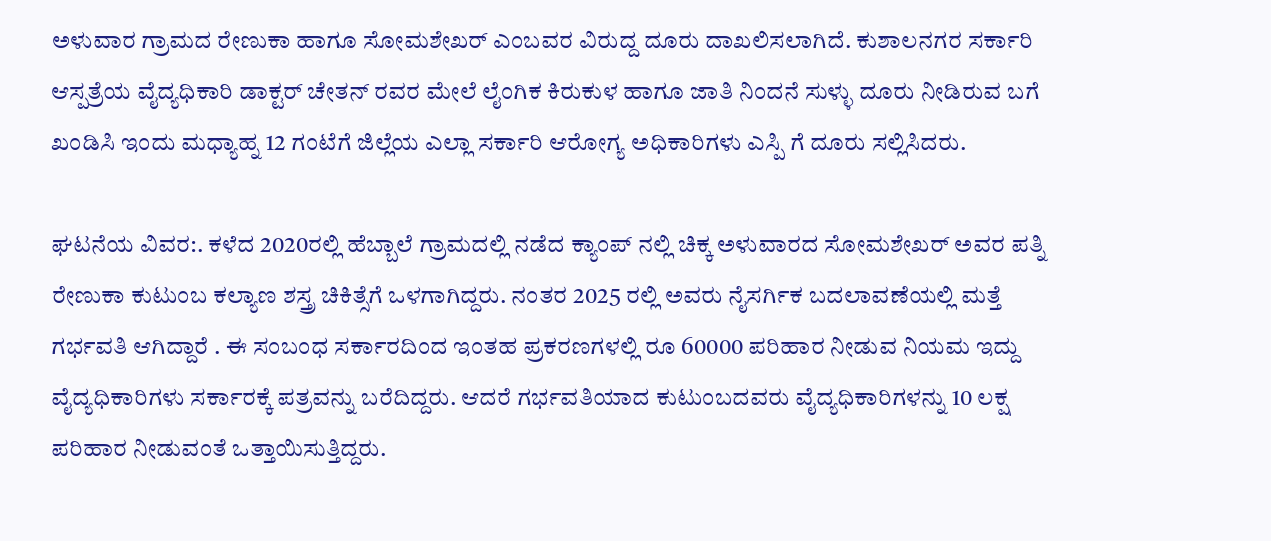ಅಳುವಾರ ಗ್ರಾಮದ ರೇಣುಕಾ ಹಾಗೂ ಸೋಮಶೇಖರ್ ಎಂಬವರ ವಿರುದ್ದ ದೂರು ದಾಖಲಿಸಲಾಗಿದೆ. ಕುಶಾಲನಗರ ಸರ್ಕಾರಿ ಆಸ್ಪತ್ರೆಯ ವೈದ್ಯಧಿಕಾರಿ ಡಾಕ್ಟರ್ ಚೇತನ್ ರವರ ಮೇಲೆ ಲೈಂಗಿಕ ಕಿರುಕುಳ ಹಾಗೂ ಜಾತಿ ನಿಂದನೆ ಸುಳ್ಳು ದೂರು ನೀಡಿರುವ ಬಗೆ ಖಂಡಿಸಿ ಇಂದು ಮಧ್ಯಾಹ್ನ 12 ಗಂಟೆಗೆ ಜಿಲ್ಲೆಯ ಎಲ್ಲಾ ಸರ್ಕಾರಿ ಆರೋಗ್ಯ ಅಧಿಕಾರಿಗಳು ಎಸ್ಪಿ ಗೆ ದೂರು ಸಲ್ಲಿಸಿದರು.

ಘಟನೆಯ ವಿವರ:. ಕಳೆದ 2020ರಲ್ಲಿ ಹೆಬ್ಬಾಲೆ ಗ್ರಾಮದಲ್ಲಿ ನಡೆದ‌ ಕ್ಯಾಂಪ್ ನಲ್ಲಿ ಚಿಕ್ಕ ಅಳುವಾರದ ಸೋಮಶೇಖರ್ ಅವರ ಪತ್ನಿ ರೇಣುಕಾ ಕುಟುಂಬ ಕಲ್ಯಾಣ ಶಸ್ತ್ರ ಚಿಕಿತ್ಸೆಗೆ ಒಳಗಾಗಿದ್ದರು. ನಂತರ 2025 ರಲ್ಲಿ ಅವರು ನೈಸರ್ಗಿಕ ಬದಲಾವಣೆಯಲ್ಲಿ ಮತ್ತೆ ಗರ್ಭವತಿ ಆಗಿದ್ದಾರೆ . ಈ ಸಂಬಂಧ ಸರ್ಕಾರದಿಂದ ಇಂತಹ ಪ್ರಕರಣಗಳಲ್ಲಿ ರೂ 60000 ಪರಿಹಾರ ನೀಡುವ ನಿಯಮ ಇದ್ದು ವೈದ್ಯಧಿಕಾರಿಗಳು ಸರ್ಕಾರಕ್ಕೆ ಪತ್ರವನ್ನು ಬರೆದಿದ್ದರು. ಆದರೆ ಗರ್ಭವತಿಯಾದ ಕುಟುಂಬದವರು ವೈದ್ಯಧಿಕಾರಿಗಳನ್ನು 10 ಲಕ್ಷ ಪರಿಹಾರ ನೀಡುವಂತೆ ಒತ್ತಾಯಿಸುತ್ತಿದ್ದರು.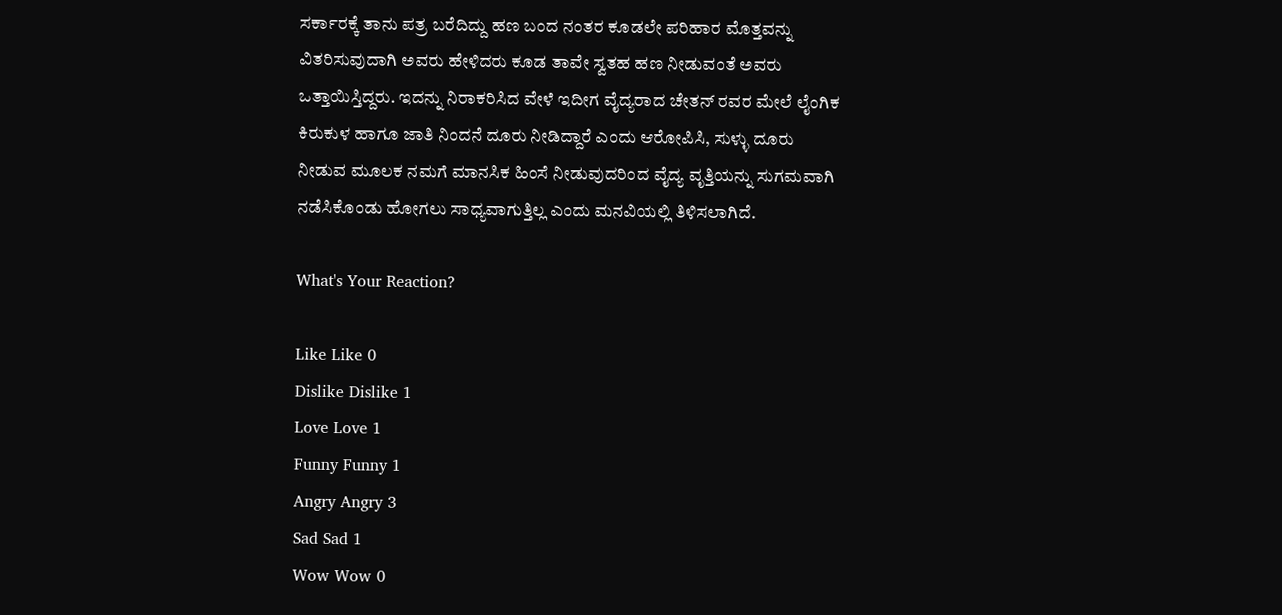ಸರ್ಕಾರಕ್ಕೆ ತಾನು ಪತ್ರ ಬರೆದಿದ್ದು ಹಣ ಬಂದ ನಂತರ ಕೂಡಲೇ ಪರಿಹಾರ ಮೊತ್ತವನ್ನು ವಿತರಿಸುವುದಾಗಿ ಅವರು ಹೇಳಿದರು ಕೂಡ ತಾವೇ ಸ್ವತಹ ಹಣ ನೀಡುವಂತೆ ಅವರು ಒತ್ತಾಯಿಸ್ತಿದ್ದರು. ಇದನ್ನು ನಿರಾಕರಿಸಿದ ವೇಳೆ ಇದೀಗ ವೈದ್ಯರಾದ ಚೇತನ್ ರವರ ಮೇಲೆ ಲೈಂಗಿಕ ಕಿರುಕುಳ ಹಾಗೂ ಜಾತಿ ನಿಂದನೆ ದೂರು ನೀಡಿದ್ದಾರೆ ಎಂದು ಆರೋಪಿಸಿ, ಸುಳ್ಳು ದೂರು ನೀಡುವ ಮೂಲಕ ನಮಗೆ ಮಾನಸಿಕ ಹಿಂಸೆ ನೀಡುವುದರಿಂದ ವೈದ್ಯ ವೃತ್ತಿಯನ್ನು ಸುಗಮವಾಗಿ ನಡೆಸಿಕೊಂಡು ಹೋಗಲು ಸಾಧ್ಯವಾಗುತ್ತಿಲ್ಲ ಎಂದು ಮನವಿಯಲ್ಲಿ ತಿಳಿಸಲಾಗಿದೆ.

What's Your Reaction?

Like Like 0
Dislike Dislike 1
Love Love 1
Funny Funny 1
Angry Angry 3
Sad Sad 1
Wow Wow 0